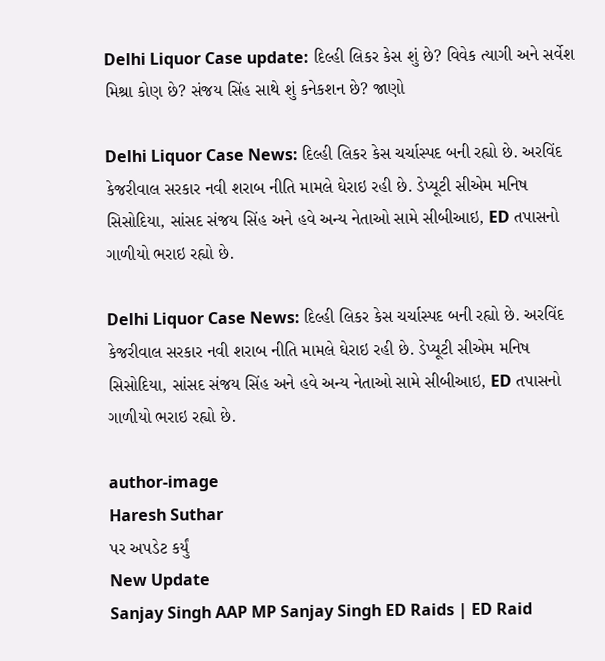Delhi Liquor Case update: દિલ્હી લિકર કેસ શું છે? વિવેક ત્યાગી અને સર્વેશ મિશ્રા કોણ છે? સંજય સિંહ સાથે શું કનેકશન છે? જાણો

Delhi Liquor Case News: દિલ્હી લિકર કેસ ચર્ચાસ્પદ બની રહ્યો છે. અરવિંદ કેજરીવાલ સરકાર નવી શરાબ નીતિ મામલે ઘેરાઇ રહી છે. ડેપ્યૂટી સીએમ મનિષ સિસોદિયા, સાંસદ સંજય સિંહ અને હવે અન્ય નેતાઓ સામે સીબીઆઇ, ED તપાસનો ગાળીયો ભરાઇ રહ્યો છે.

Delhi Liquor Case News: દિલ્હી લિકર કેસ ચર્ચાસ્પદ બની રહ્યો છે. અરવિંદ કેજરીવાલ સરકાર નવી શરાબ નીતિ મામલે ઘેરાઇ રહી છે. ડેપ્યૂટી સીએમ મનિષ સિસોદિયા, સાંસદ સંજય સિંહ અને હવે અન્ય નેતાઓ સામે સીબીઆઇ, ED તપાસનો ગાળીયો ભરાઇ રહ્યો છે.

author-image
Haresh Suthar
પર અપડેટ કર્યું
New Update
Sanjay Singh AAP MP Sanjay Singh ED Raids | ED Raid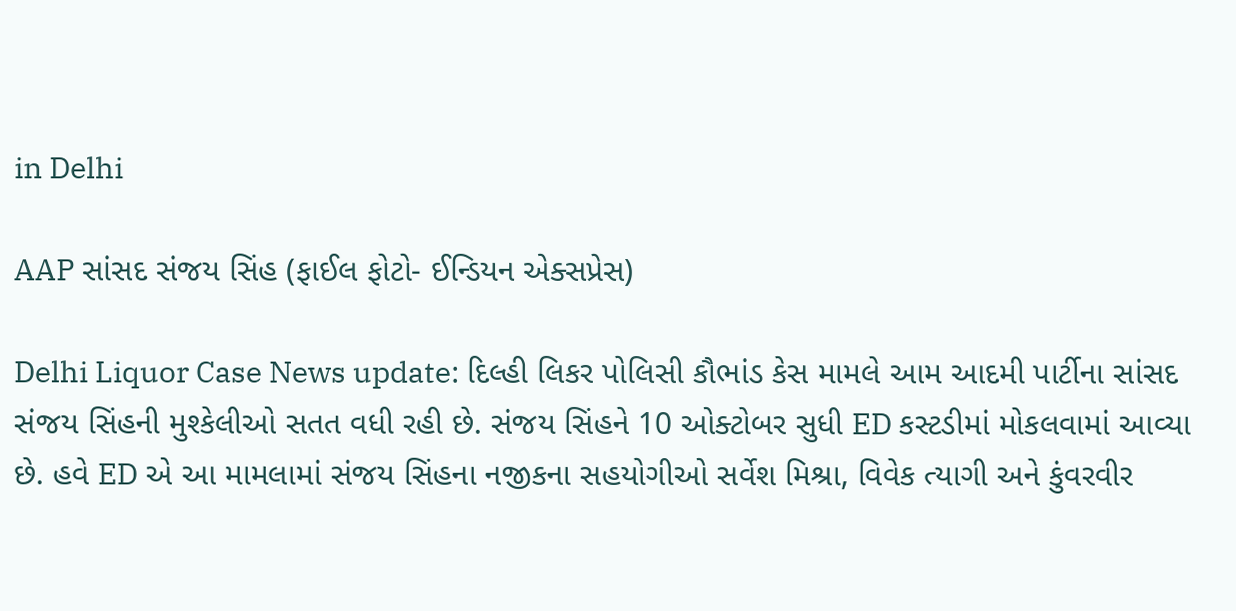in Delhi

AAP સાંસદ સંજય સિંહ (ફાઈલ ફોટો- ઈન્ડિયન એક્સપ્રેસ)

Delhi Liquor Case News update: દિલ્હી લિકર પોલિસી કૌભાંડ કેસ મામલે આમ આદમી પાર્ટીના સાંસદ સંજય સિંહની મુશ્કેલીઓ સતત વધી રહી છે. સંજય સિંહને 10 ઓક્ટોબર સુધી ED કસ્ટડીમાં મોકલવામાં આવ્યા છે. હવે ED એ આ મામલામાં સંજય સિંહના નજીકના સહયોગીઓ સર્વેશ મિશ્રા, વિવેક ત્યાગી અને કુંવરવીર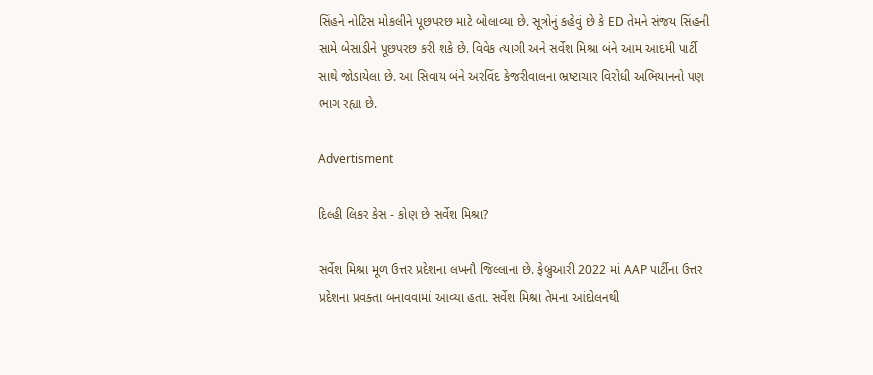સિંહને નોટિસ મોકલીને પૂછપરછ માટે બોલાવ્યા છે. સૂત્રોનું કહેવું છે કે ED તેમને સંજય સિંહની સામે બેસાડીને પૂછપરછ કરી શકે છે. વિવેક ત્યાગી અને સર્વેશ મિશ્રા બંને આમ આદમી પાર્ટી સાથે જોડાયેલા છે. આ સિવાય બંને અરવિંદ કેજરીવાલના ભ્રષ્ટાચાર વિરોધી અભિયાનનો પણ ભાગ રહ્યા છે.

Advertisment

દિલ્હી લિકર કેસ - કોણ છે સર્વેશ મિશ્રા?

સર્વેશ મિશ્રા મૂળ ઉત્તર પ્રદેશના લખનૌ જિલ્લાના છે. ફેબ્રુઆરી 2022 માં AAP પાર્ટીના ઉત્તર પ્રદેશના પ્રવક્તા બનાવવામાં આવ્યા હતા. સર્વેશ મિશ્રા તેમના આંદોલનથી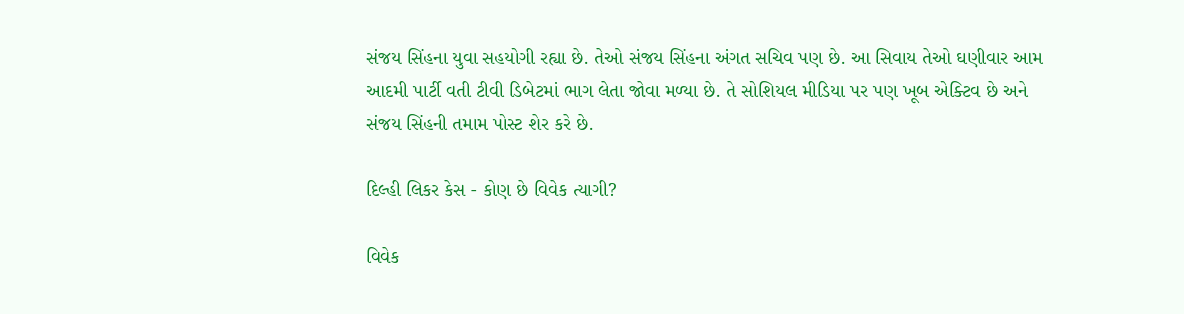સંજય સિંહના યુવા સહયોગી રહ્યા છે. તેઓ સંજય સિંહના અંગત સચિવ પણ છે. આ સિવાય તેઓ ઘણીવાર આમ આદમી પાર્ટી વતી ટીવી ડિબેટમાં ભાગ લેતા જોવા મળ્યા છે. તે સોશિયલ મીડિયા પર પણ ખૂબ એક્ટિવ છે અને સંજય સિંહની તમામ પોસ્ટ શેર કરે છે.

દિલ્હી લિકર કેસ - કોણ છે વિવેક ત્યાગી?

વિવેક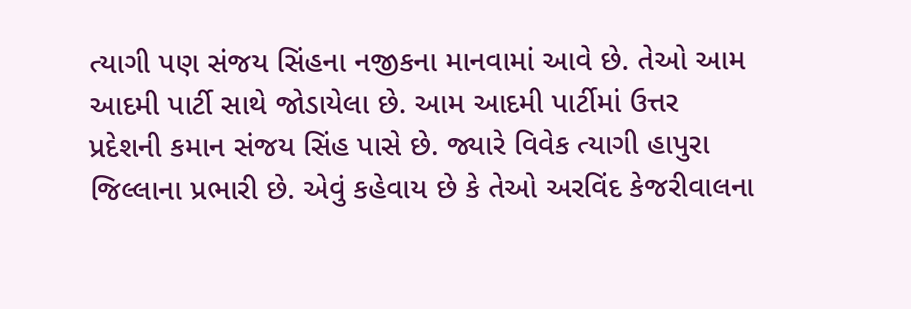ત્યાગી પણ સંજય સિંહના નજીકના માનવામાં આવે છે. તેઓ આમ આદમી પાર્ટી સાથે જોડાયેલા છે. આમ આદમી પાર્ટીમાં ઉત્તર પ્રદેશની કમાન સંજય સિંહ પાસે છે. જ્યારે વિવેક ત્યાગી હાપુરા જિલ્લાના પ્રભારી છે. એવું કહેવાય છે કે તેઓ અરવિંદ કેજરીવાલના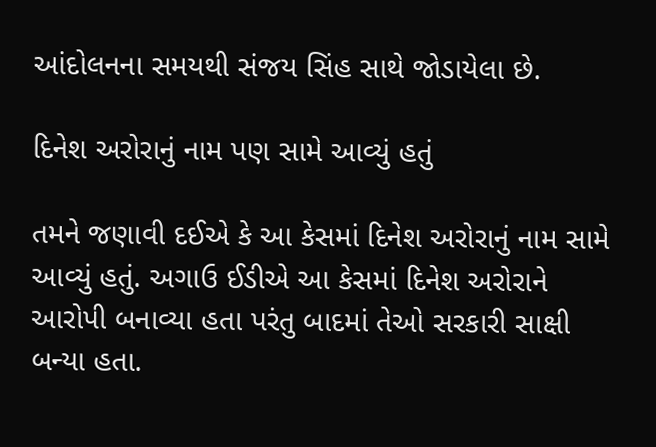આંદોલનના સમયથી સંજય સિંહ સાથે જોડાયેલા છે.

દિનેશ અરોરાનું નામ પણ સામે આવ્યું હતું

તમને જણાવી દઈએ કે આ કેસમાં દિનેશ અરોરાનું નામ સામે આવ્યું હતું. અગાઉ ઈડીએ આ કેસમાં દિનેશ અરોરાને આરોપી બનાવ્યા હતા પરંતુ બાદમાં તેઓ સરકારી સાક્ષી બન્યા હતા.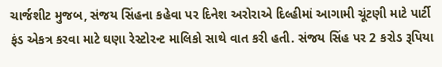ચાર્જશીટ મુજબ, સંજય સિંહના કહેવા પર દિનેશ અરોરાએ દિલ્હીમાં આગામી ચૂંટણી માટે પાર્ટી ફંડ એકત્ર કરવા માટે ઘણા રેસ્ટોરન્ટ માલિકો સાથે વાત કરી હતી. સંજય સિંહ પર 2 કરોડ રૂપિયા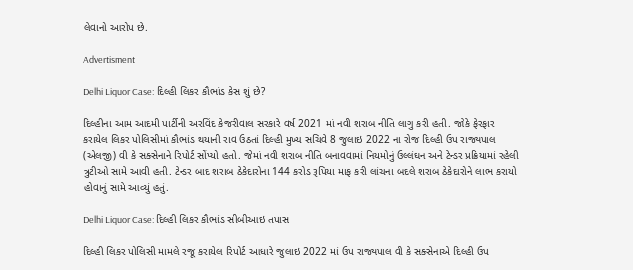લેવાનો આરોપ છે.

Advertisment

Delhi Liquor Case: દિલ્હી લિકર કૌભાંડ કેસ શું છે?

દિલ્હીના આમ આદમી પાર્ટીની અરવિંદ કેજરીવાલ સરકારે વર્ષ 2021 માં નવી શરાબ નીતિ લાગુ કરી હતી. જોકે ફેરફાર કરાયેલ લિકર પોલિસીમાં કૌભાંડ થયાની રાવ ઉઠતાં દિલ્હી મુખ્ય સચિવે 8 જુલાઇ 2022 ના રોજ દિલ્હી ઉપ રાજ્યપાલ (એલજી) વી કે સક્સેનાને રિપોર્ટ સોંપ્યો હતો. જેમાં નવી શરાબ નીતિ બનાવવામાં નિયમોનું ઉલ્લંઘન અને ટેન્ડર પ્રક્રિયામાં રહેલી ત્રુટીઓ સામે આવી હતી. ટેન્ડર બાદ શરાબ ઠેકેદારોના 144 કરોડ રૂપિયા માફ કરી લાંચના બદલે શરાબ ઠેકેદારોને લાભ કરાયો હોવાનું સામે આવ્યું હતું.

Delhi Liquor Case: દિલ્હી લિકર કૌભાંડ સીબીઆઇ તપાસ

દિલ્હી લિકર પોલિસી મામલે રજૂ કરાયેલ રિપોર્ટ આધારે જુલાઇ 2022 માં ઉપ રાજ્યપાલ વી કે સક્સેનાએ દિલ્હી ઉપ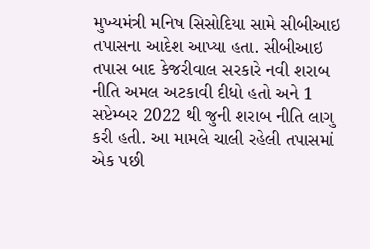મુખ્યમંત્રી મનિષ સિસોદિયા સામે સીબીઆઇ તપાસના આદેશ આપ્યા હતા. સીબીઆઇ તપાસ બાદ કેજરીવાલ સરકારે નવી શરાબ નીતિ અમલ અટકાવી દીધો હતો અને 1 સપ્ટેમ્બર 2022 થી જુની શરાબ નીતિ લાગુ કરી હતી. આ મામલે ચાલી રહેલી તપાસમાં એક પછી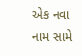એક નવા નામ સામે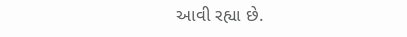આવી રહ્યા છે.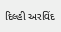દિલ્હી અરવિંદ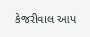કેજરીવાલ આપ